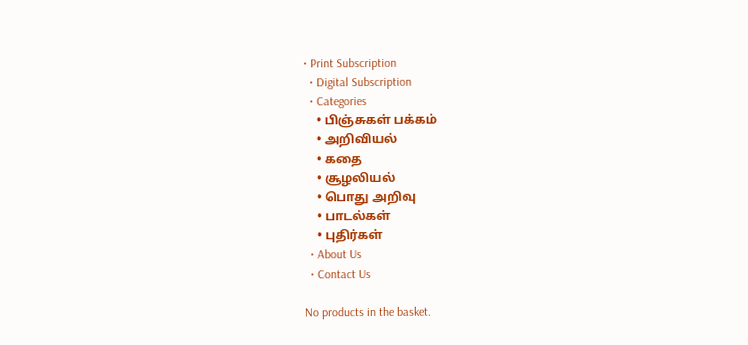• Print Subscription
  • Digital Subscription
  • Categories
    • பிஞ்சுகள் பக்கம்
    • அறிவியல்
    • கதை
    • சூழலியல்
    • பொது அறிவு
    • பாடல்கள்
    • புதிர்கள்
  • About Us
  • Contact Us

No products in the basket.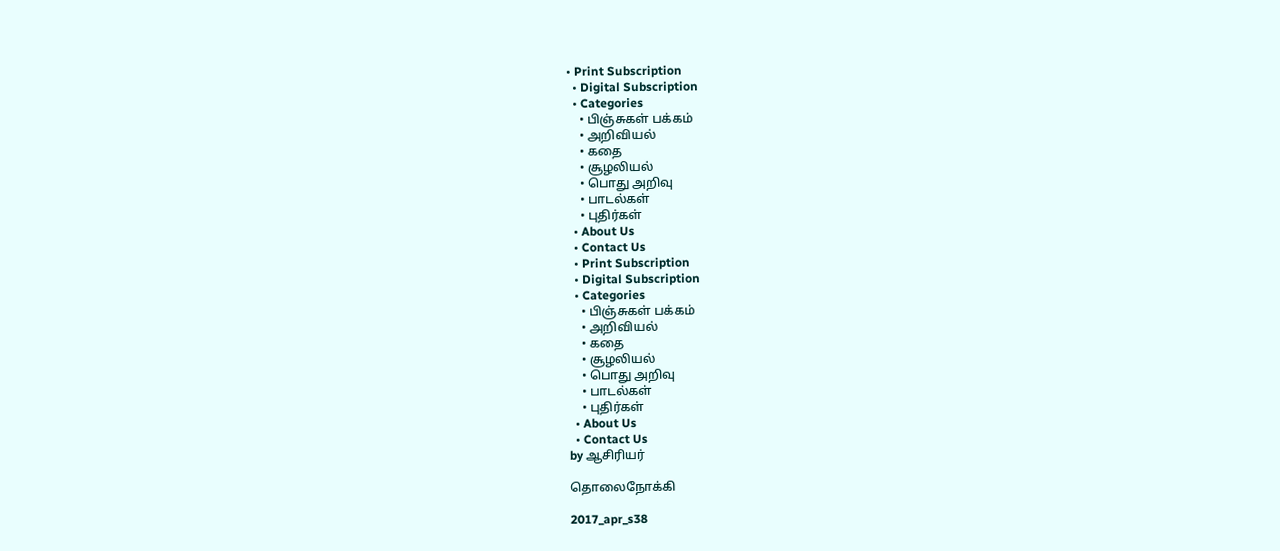• Print Subscription
  • Digital Subscription
  • Categories
    • பிஞ்சுகள் பக்கம்
    • அறிவியல்
    • கதை
    • சூழலியல்
    • பொது அறிவு
    • பாடல்கள்
    • புதிர்கள்
  • About Us
  • Contact Us
  • Print Subscription
  • Digital Subscription
  • Categories
    • பிஞ்சுகள் பக்கம்
    • அறிவியல்
    • கதை
    • சூழலியல்
    • பொது அறிவு
    • பாடல்கள்
    • புதிர்கள்
  • About Us
  • Contact Us
by ஆசிரியர்

தொலைநோக்கி

2017_apr_s38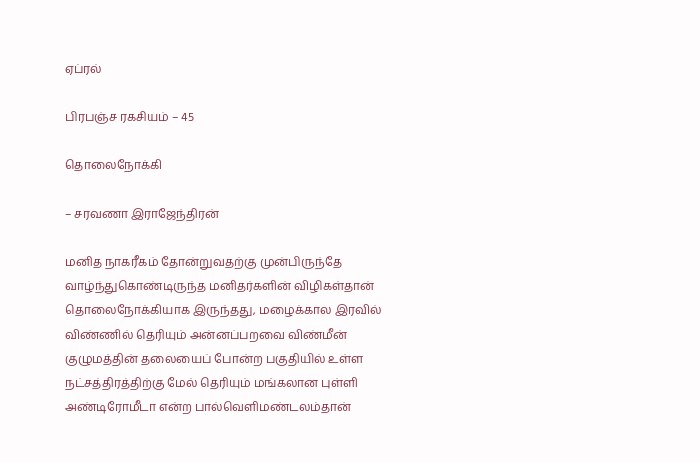ஏப்ரல்

பிரபஞ்ச ரகசியம் – 45

தொலைநோக்கி

– சரவணா இராஜேந்திரன்

மனித நாகரீகம் தோன்றுவதற்கு முன்பிருந்தே வாழ்ந்துகொண்டிருந்த மனிதர்களின் விழிகள்தான் தொலைநோக்கியாக இருந்தது, மழைக்கால இரவில் விண்ணில் தெரியும் அன்னப்பறவை விண்மீன் குழுமத்தின் தலையைப் போன்ற பகுதியில் உள்ள நட்சத்திரத்திற்கு மேல் தெரியும் மங்கலான புள்ளி அண்டிரோமீடா என்ற பால்வெளிமண்டலம்தான்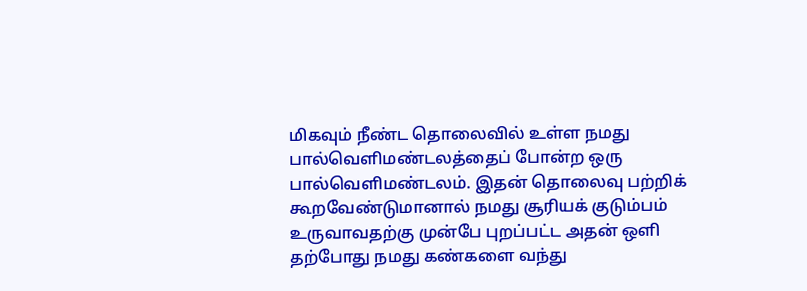மிகவும் நீண்ட தொலைவில் உள்ள நமது பால்வெளிமண்டலத்தைப் போன்ற ஒரு பால்வெளிமண்டலம். இதன் தொலைவு பற்றிக் கூறவேண்டுமானால் நமது சூரியக் குடும்பம் உருவாவதற்கு முன்பே புறப்பட்ட அதன் ஒளி தற்போது நமது கண்களை வந்து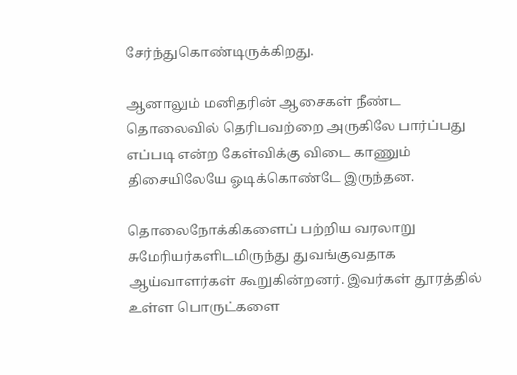சேர்ந்துகொண்டிருக்கிறது.

ஆனாலும் மனிதரின் ஆசைகள் நீண்ட தொலைவில் தெரிபவற்றை அருகிலே பார்ப்பது எப்படி என்ற கேள்விக்கு விடை காணும் திசையிலேயே ஓடிக்கொண்டே இருந்தன.

தொலைநோக்கிகளைப் பற்றிய வரலாறு சுமேரியர்களிடமிருந்து துவங்குவதாக ஆய்வாளர்கள் கூறுகின்றனர். இவர்கள் தூரத்தில் உள்ள பொருட்களை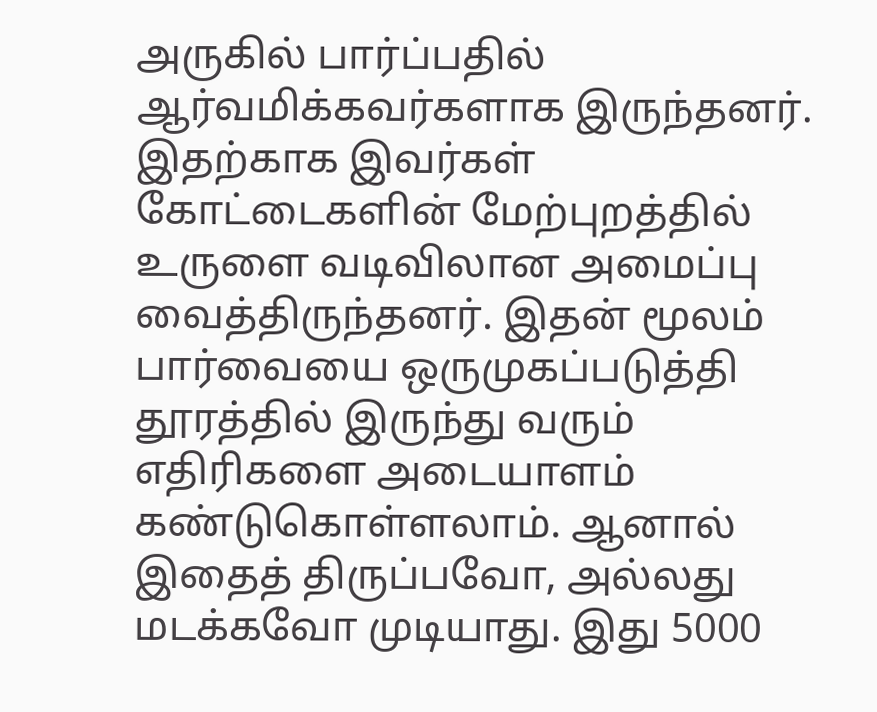அருகில் பார்ப்பதில் ஆர்வமிக்கவர்களாக இருந்தனர். இதற்காக இவர்கள் கோட்டைகளின் மேற்புறத்தில் உருளை வடிவிலான அமைப்பு வைத்திருந்தனர். இதன் மூலம் பார்வையை ஒருமுகப்படுத்தி தூரத்தில் இருந்து வரும் எதிரிகளை அடையாளம் கண்டுகொள்ளலாம். ஆனால் இதைத் திருப்பவோ, அல்லது மடக்கவோ முடியாது. இது 5000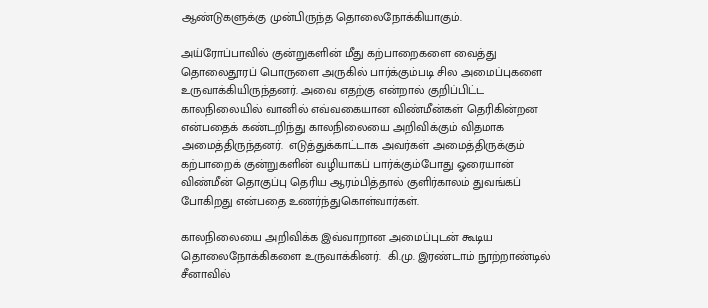ஆண்டுகளுக்கு முன்பிருந்த தொலைநோக்கியாகும்.

அய்ரோப்பாவில் குன்றுகளின் மீது கற்பாறைகளை வைத்து தொலைதூரப் பொருளை அருகில் பார்க்கும்படி சில அமைப்புகளை உருவாக்கியிருந்தனர். அவை எதற்கு என்றால் குறிப்பிட்ட காலநிலையில் வானில் எவ்வகையான விண்மீன்கள் தெரிகின்றன என்பதைக் கண்டறிந்து காலநிலையை அறிவிக்கும் விதமாக அமைத்திருந்தனர்.  எடுத்துக்காட்டாக அவர்கள் அமைத்திருக்கும் கற்பாறைக் குன்றுகளின் வழியாகப் பார்க்கும்போது ஓரையான் விண்மீன் தொகுப்பு தெரிய ஆரம்பித்தால் குளிர்காலம் துவங்கப் போகிறது என்பதை உணர்ந்துகொள்வார்கள்.

காலநிலையை அறிவிக்க இவ்வாறான அமைப்புடன் கூடிய தொலைநோக்கிகளை உருவாக்கினர்.  கி.மு. இரண்டாம் நூற்றாண்டில் சீனாவில்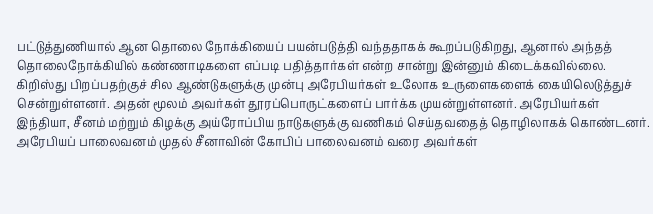பட்டுத்துணியால் ஆன தொலை நோக்கியைப் பயன்படுத்தி வந்ததாகக் கூறப்படுகிறது, ஆனால் அந்தத் தொலைநோக்கியில் கண்ணாடிகளை எப்படி பதித்தார்கள் என்ற சான்று இன்னும் கிடைக்கவில்லை. கிறிஸ்து பிறப்பதற்குச் சில ஆண்டுகளுக்கு முன்பு அரேபியர்கள் உலோக உருளைகளைக் கையிலெடுத்துச் சென்றுள்ளனர். அதன் மூலம் அவர்கள் தூரப்பொருட்களைப் பார்க்க முயன்றுள்ளனர். அரேபியர்கள் இந்தியா, சீனம் மற்றும் கிழக்கு அய்ரோப்பிய நாடுகளுக்கு வணிகம் செய்தவதைத் தொழிலாகக் கொண்டனர். அரேபியப் பாலைவனம் முதல் சீனாவின் கோபிப் பாலைவனம் வரை அவர்கள்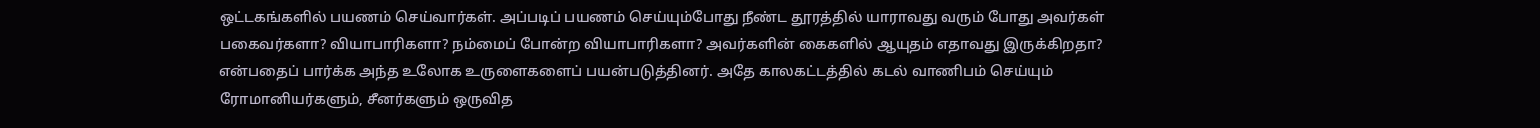ஒட்டகங்களில் பயணம் செய்வார்கள். அப்படிப் பயணம் செய்யும்போது நீண்ட தூரத்தில் யாராவது வரும் போது அவர்கள் பகைவர்களா? வியாபாரிகளா? நம்மைப் போன்ற வியாபாரிகளா? அவர்களின் கைகளில் ஆயுதம் எதாவது இருக்கிறதா? என்பதைப் பார்க்க அந்த உலோக உருளைகளைப் பயன்படுத்தினர். அதே காலகட்டத்தில் கடல் வாணிபம் செய்யும் ரோமானியர்களும், சீனர்களும் ஒருவித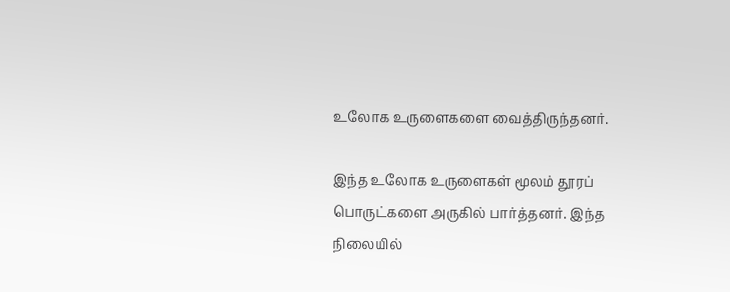உலோக உருளைகளை வைத்திருந்தனர்.

இந்த உலோக உருளைகள் மூலம் தூரப் பொருட்களை அருகில் பார்த்தனர். இந்த நிலையில்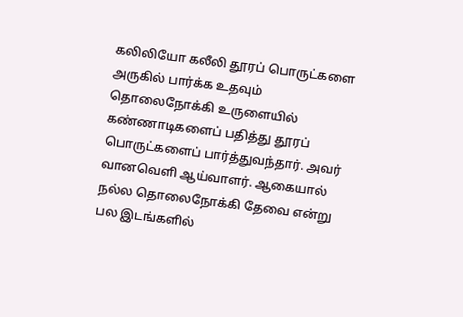கலிலியோ கலீலி தூரப் பொருட்களை அருகில் பார்க்க உதவும் தொலைநோக்கி உருளையில் கண்ணாடிகளைப் பதித்து தூரப் பொருட்களைப் பார்த்துவந்தார். அவர் வானவெளி ஆய்வாளர். ஆகையால் நல்ல தொலைநோக்கி தேவை என்று பல இடங்களில்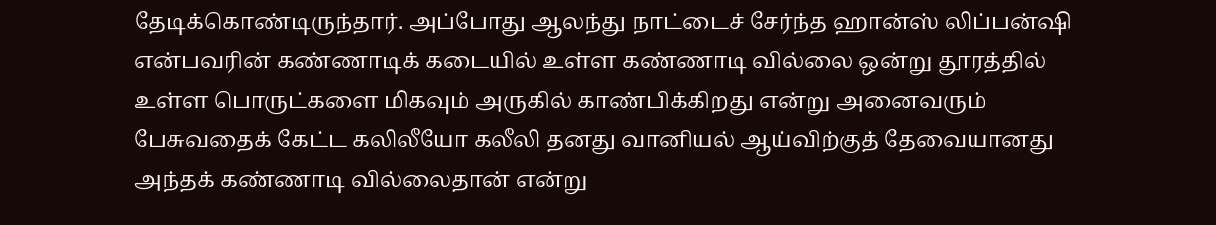தேடிக்கொண்டிருந்தார். அப்போது ஆலந்து நாட்டைச் சேர்ந்த ஹான்ஸ் லிப்பன்ஷி என்பவரின் கண்ணாடிக் கடையில் உள்ள கண்ணாடி வில்லை ஒன்று தூரத்தில் உள்ள பொருட்களை மிகவும் அருகில் காண்பிக்கிறது என்று அனைவரும் பேசுவதைக் கேட்ட கலிலீயோ கலீலி தனது வானியல் ஆய்விற்குத் தேவையானது அந்தக் கண்ணாடி வில்லைதான் என்று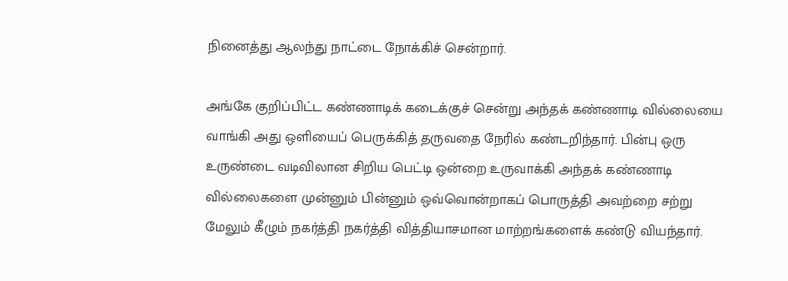நினைத்து ஆலந்து நாட்டை நோக்கிச் சென்றார்.

அங்கே குறிப்பிட்ட கண்ணாடிக் கடைக்குச் சென்று அந்தக் கண்ணாடி வில்லையை வாங்கி அது ஒளியைப் பெருக்கித் தருவதை நேரில் கண்டறிந்தார். பின்பு ஒரு உருண்டை வடிவிலான சிறிய பெட்டி ஒன்றை உருவாக்கி அந்தக் கண்ணாடி வில்லைகளை முன்னும் பின்னும் ஒவ்வொன்றாகப் பொருத்தி அவற்றை சற்று மேலும் கீழும் நகர்த்தி நகர்த்தி வித்தியாசமான மாற்றங்களைக் கண்டு வியந்தார்.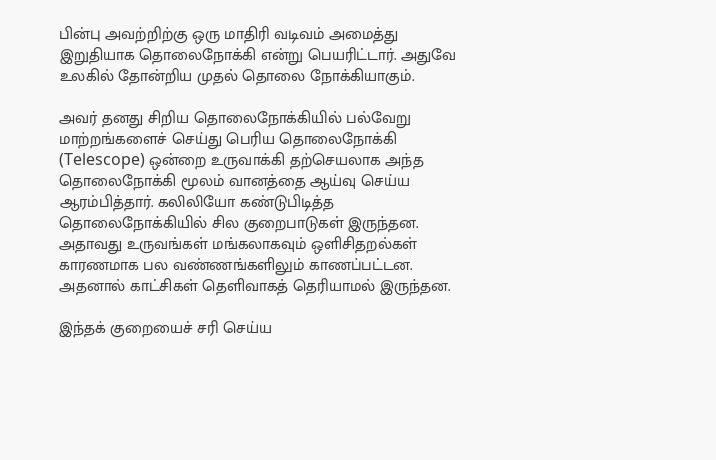பின்பு அவற்றிற்கு ஒரு மாதிரி வடிவம் அமைத்து இறுதியாக தொலைநோக்கி என்று பெயரிட்டார். அதுவே உலகில் தோன்றிய முதல் தொலை நோக்கியாகும்.

அவர் தனது சிறிய தொலைநோக்கியில் பல்வேறு மாற்றங்களைச் செய்து பெரிய தொலைநோக்கி (Telescope) ஒன்றை உருவாக்கி தற்செயலாக அந்த தொலைநோக்கி மூலம் வானத்தை ஆய்வு செய்ய ஆரம்பித்தார். கலிலியோ கண்டுபிடித்த தொலைநோக்கியில் சில குறைபாடுகள் இருந்தன.  அதாவது உருவங்கள் மங்கலாகவும் ஒளிசிதறல்கள் காரணமாக பல வண்ணங்களிலும் காணப்பட்டன. அதனால் காட்சிகள் தெளிவாகத் தெரியாமல் இருந்தன.

இந்தக் குறையைச் சரி செய்ய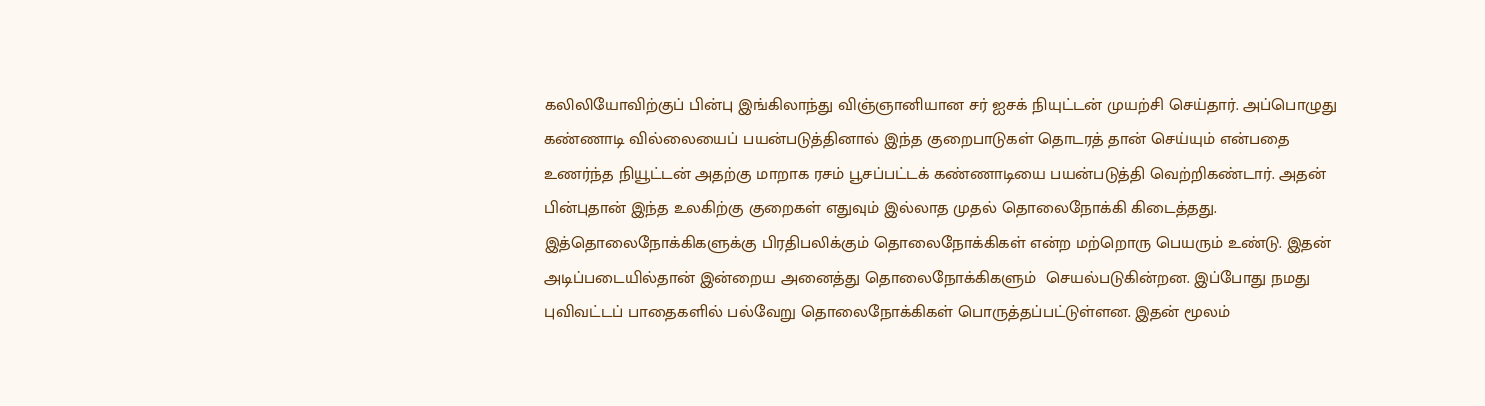கலிலியோவிற்குப் பின்பு இங்கிலாந்து விஞ்ஞானியான சர் ஐசக் நியுட்டன் முயற்சி செய்தார். அப்பொழுது  கண்ணாடி வில்லையைப் பயன்படுத்தினால் இந்த குறைபாடுகள் தொடரத் தான் செய்யும் என்பதை உணர்ந்த நியூட்டன் அதற்கு மாறாக ரசம் பூசப்பட்டக் கண்ணாடியை பயன்படுத்தி வெற்றிகண்டார். அதன் பின்புதான் இந்த உலகிற்கு குறைகள் எதுவும் இல்லாத முதல் தொலைநோக்கி கிடைத்தது. இத்தொலைநோக்கிகளுக்கு பிரதிபலிக்கும் தொலைநோக்கிகள் என்ற மற்றொரு பெயரும் உண்டு. இதன் அடிப்படையில்தான் இன்றைய அனைத்து தொலைநோக்கிகளும்  செயல்படுகின்றன. இப்போது நமது புவிவட்டப் பாதைகளில் பல்வேறு தொலைநோக்கிகள் பொருத்தப்பட்டுள்ளன. இதன் மூலம்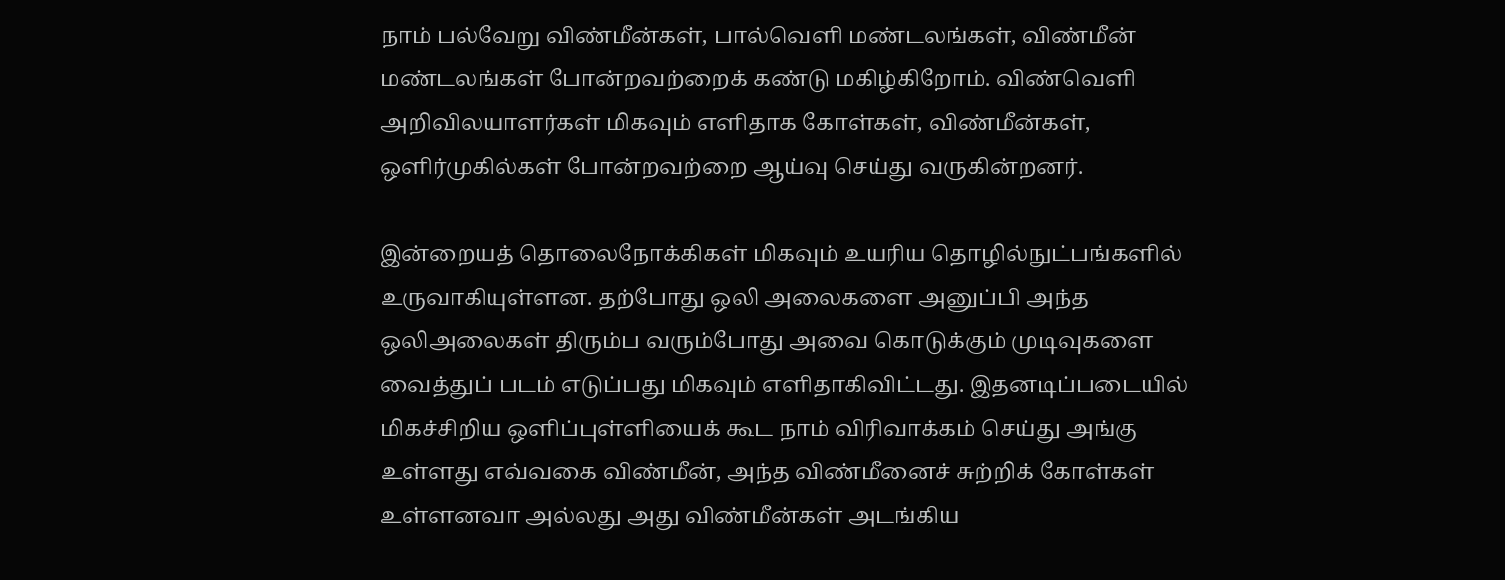நாம் பல்வேறு விண்மீன்கள், பால்வெளி மண்டலங்கள், விண்மீன் மண்டலங்கள் போன்றவற்றைக் கண்டு மகிழ்கிறோம். விண்வெளி அறிவிலயாளர்கள் மிகவும் எளிதாக கோள்கள், விண்மீன்கள், ஒளிர்முகில்கள் போன்றவற்றை ஆய்வு செய்து வருகின்றனர்.

இன்றையத் தொலைநோக்கிகள் மிகவும் உயரிய தொழில்நுட்பங்களில் உருவாகியுள்ளன. தற்போது ஒலி அலைகளை அனுப்பி அந்த ஒலிஅலைகள் திரும்ப வரும்போது அவை கொடுக்கும் முடிவுகளை வைத்துப் படம் எடுப்பது மிகவும் எளிதாகிவிட்டது. இதனடிப்படையில் மிகச்சிறிய ஒளிப்புள்ளியைக் கூட நாம் விரிவாக்கம் செய்து அங்கு உள்ளது எவ்வகை விண்மீன், அந்த விண்மீனைச் சுற்றிக் கோள்கள் உள்ளனவா அல்லது அது விண்மீன்கள் அடங்கிய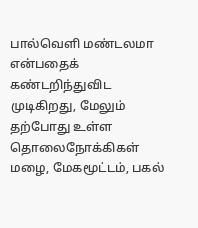பால்வெளி மண்டலமா என்பதைக் கண்டறிந்துவிட முடிகிறது, மேலும் தற்போது உள்ள தொலைநோக்கிகள் மழை, மேகமூட்டம், பகல்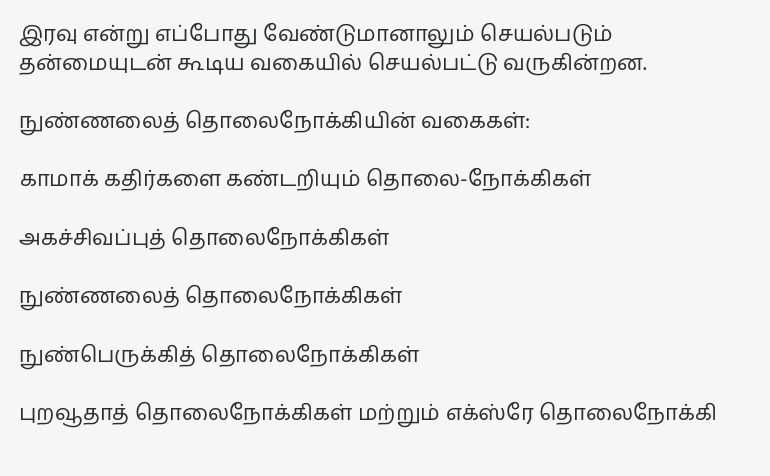இரவு என்று எப்போது வேண்டுமானாலும் செயல்படும் தன்மையுடன் கூடிய வகையில் செயல்பட்டு வருகின்றன.

நுண்ணலைத் தொலைநோக்கியின் வகைகள்:

காமாக் கதிர்களை கண்டறியும் தொலை-நோக்கிகள்

அகச்சிவப்புத் தொலைநோக்கிகள்

நுண்ணலைத் தொலைநோக்கிகள்

நுண்பெருக்கித் தொலைநோக்கிகள்

புறவூதாத் தொலைநோக்கிகள் மற்றும் எக்ஸ்ரே தொலைநோக்கி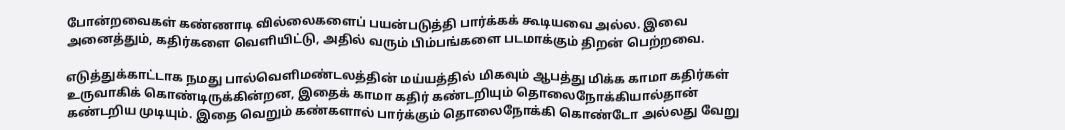போன்றவைகள் கண்ணாடி வில்லைகளைப் பயன்படுத்தி பார்க்கக் கூடியவை அல்ல. இவை அனைத்தும், கதிர்களை வெளியிட்டு, அதில் வரும் பிம்பங்களை படமாக்கும் திறன் பெற்றவை.

எடுத்துக்காட்டாக நமது பால்வெளிமண்டலத்தின் மய்யத்தில் மிகவும் ஆபத்து மிக்க காமா கதிர்கள் உருவாகிக் கொண்டிருக்கின்றன, இதைக் காமா கதிர் கண்டறியும் தொலைநோக்கியால்தான் கண்டறிய முடியும். இதை வெறும் கண்களால் பார்க்கும் தொலைநோக்கி கொண்டோ அல்லது வேறு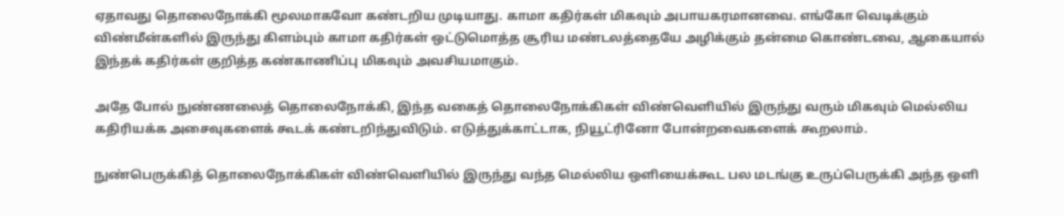ஏதாவது தொலைநோக்கி மூலமாகவோ கண்டறிய முடியாது. காமா கதிர்கள் மிகவும் அபாயகரமானவை. எங்கோ வெடிக்கும் விண்மீன்களில் இருந்து கிளம்பும் காமா கதிர்கள் ஒட்டுமொத்த சூரிய மண்டலத்தையே அழிக்கும் தன்மை கொண்டவை, ஆகையால் இந்தக் கதிர்கள் குறித்த கண்காணிப்பு மிகவும் அவசியமாகும்.

அதே போல் நுண்ணலைத் தொலைநோக்கி, இந்த வகைத் தொலைநோக்கிகள் விண்வெளியில் இருந்து வரும் மிகவும் மெல்லிய கதிரியக்க அசைவுகளைக் கூடக் கண்டறிந்துவிடும். எடுத்துக்காட்டாக, நியூட்ரினோ போன்றவைகளைக் கூறலாம்.

நுண்பெருக்கித் தொலைநோக்கிகள் விண்வெளியில் இருந்து வந்த மெல்லிய ஒளியைக்கூட பல மடங்கு உருப்பெருக்கி அந்த ஒளி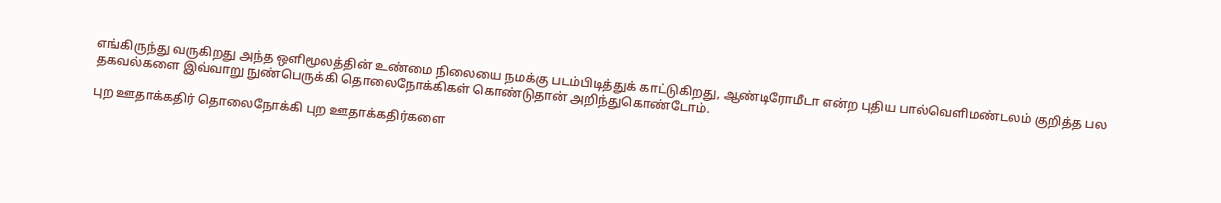எங்கிருந்து வருகிறது அந்த ஒளிமூலத்தின் உண்மை நிலையை நமக்கு படம்பிடித்துக் காட்டுகிறது, ஆண்டிரோமீடா என்ற புதிய பால்வெளிமண்டலம் குறித்த பல தகவல்களை இவ்வாறு நுண்பெருக்கி தொலைநோக்கிகள் கொண்டுதான் அறிந்துகொண்டோம்.

புற ஊதாக்கதிர் தொலைநோக்கி புற ஊதாக்கதிர்களை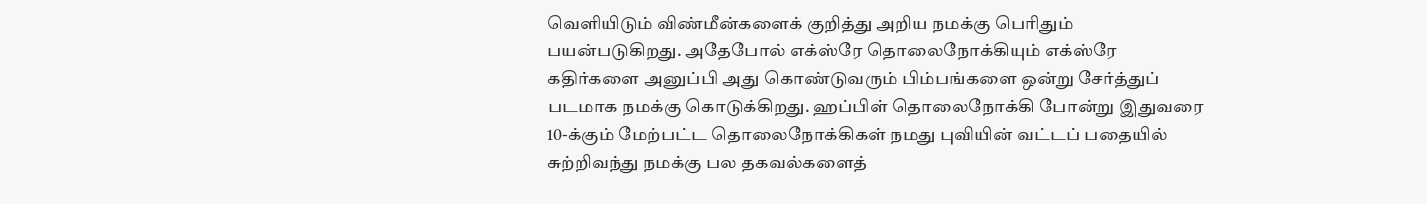வெளியிடும் விண்மீன்களைக் குறித்து அறிய நமக்கு பெரிதும் பயன்படுகிறது. அதேபோல் எக்ஸ்ரே தொலைநோக்கியும் எக்ஸ்ரே கதிர்களை அனுப்பி அது கொண்டுவரும் பிம்பங்களை ஒன்று சேர்த்துப் படமாக நமக்கு கொடுக்கிறது. ஹப்பிள் தொலைநோக்கி போன்று இதுவரை 10-க்கும் மேற்பட்ட தொலைநோக்கிகள் நமது புவியின் வட்டப் பதையில் சுற்றிவந்து நமக்கு பல தகவல்களைத்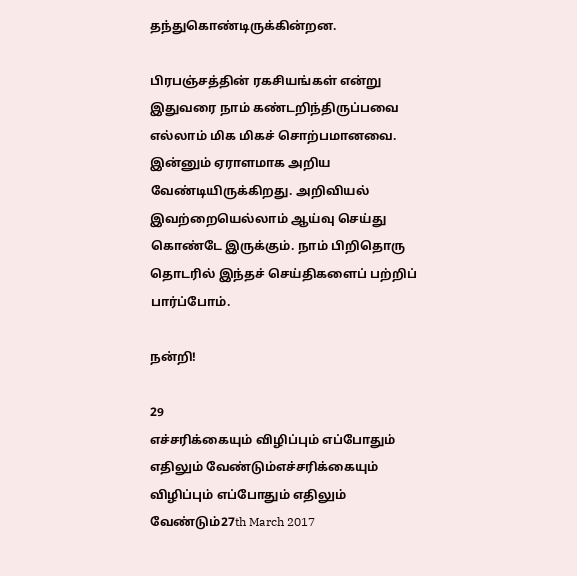தந்துகொண்டிருக்கின்றன.

பிரபஞ்சத்தின் ரகசியங்கள் என்று இதுவரை நாம் கண்டறிந்திருப்பவை எல்லாம் மிக மிகச் சொற்பமானவை. இன்னும் ஏராளமாக அறிய வேண்டியிருக்கிறது. அறிவியல் இவற்றையெல்லாம் ஆய்வு செய்து கொண்டே இருக்கும். நாம் பிறிதொரு தொடரில் இந்தச் செய்திகளைப் பற்றிப் பார்ப்போம்.

நன்றி!

29
எச்சரிக்கையும் விழிப்பும் எப்போதும் எதிலும் வேண்டும்எச்சரிக்கையும் விழிப்பும் எப்போதும் எதிலும் வேண்டும்27th March 2017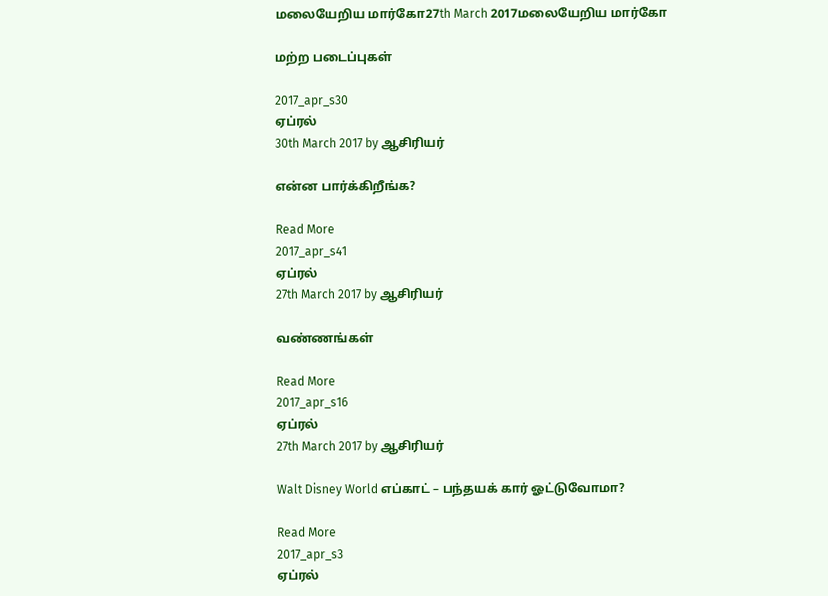மலையேறிய மார்கோ27th March 2017மலையேறிய மார்கோ

மற்ற படைப்புகள்

2017_apr_s30
ஏப்ரல்
30th March 2017 by ஆசிரியர்

என்ன பார்க்கிறீங்க?

Read More
2017_apr_s41
ஏப்ரல்
27th March 2017 by ஆசிரியர்

வண்ணங்கள்

Read More
2017_apr_s16
ஏப்ரல்
27th March 2017 by ஆசிரியர்

Walt Disney World எப்காட் – பந்தயக் கார் ஓட்டுவோமா?

Read More
2017_apr_s3
ஏப்ரல்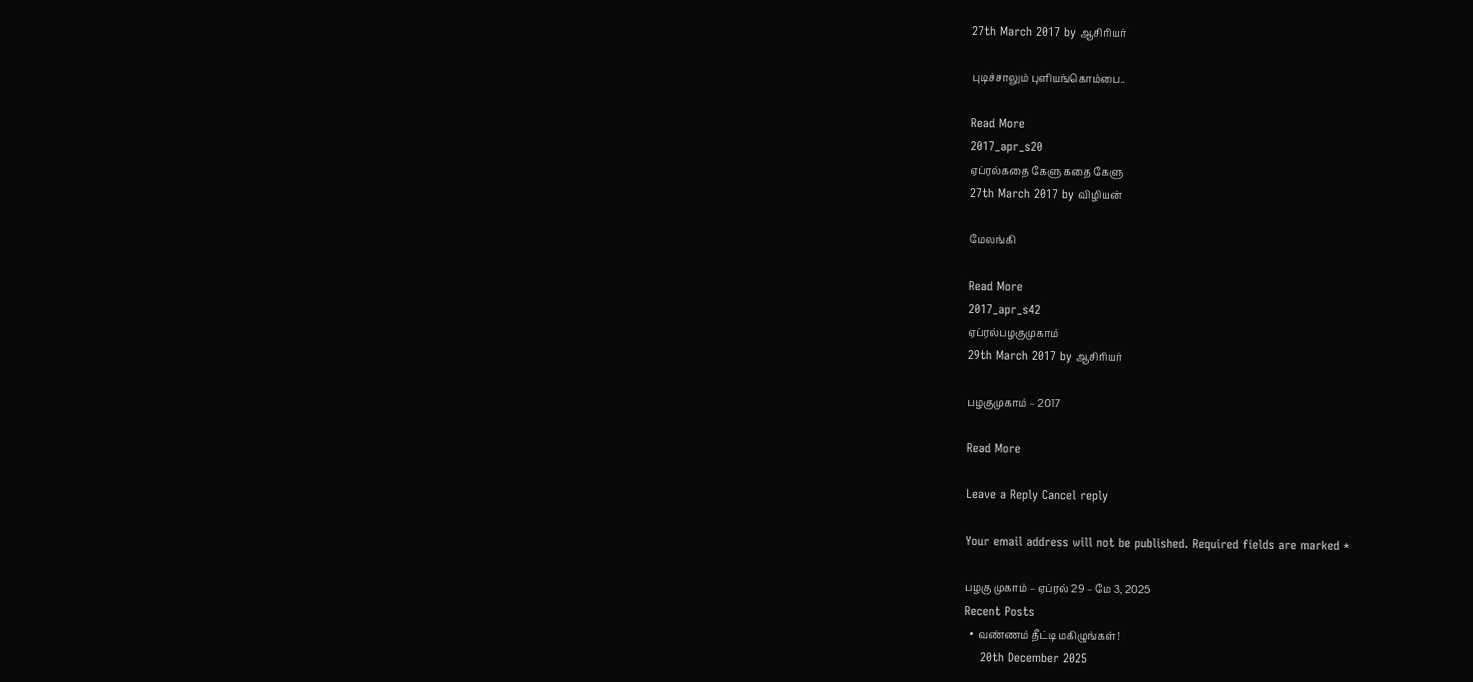27th March 2017 by ஆசிரியர்

புடிச்சாலும் புளியங்கொம்பை..

Read More
2017_apr_s20
ஏப்ரல்கதை கேளு கதை கேளு
27th March 2017 by விழியன்

மேலங்கி

Read More
2017_apr_s42
ஏப்ரல்பழகுமுகாம்
29th March 2017 by ஆசிரியர்

பழகுமுகாம் – 2017

Read More

Leave a Reply Cancel reply

Your email address will not be published. Required fields are marked *

பழகு முகாம் – ஏப்ரல் 29 – மே 3, 2025
Recent Posts
  • வண்ணம் தீட்டி மகிழுங்கள்!
    20th December 2025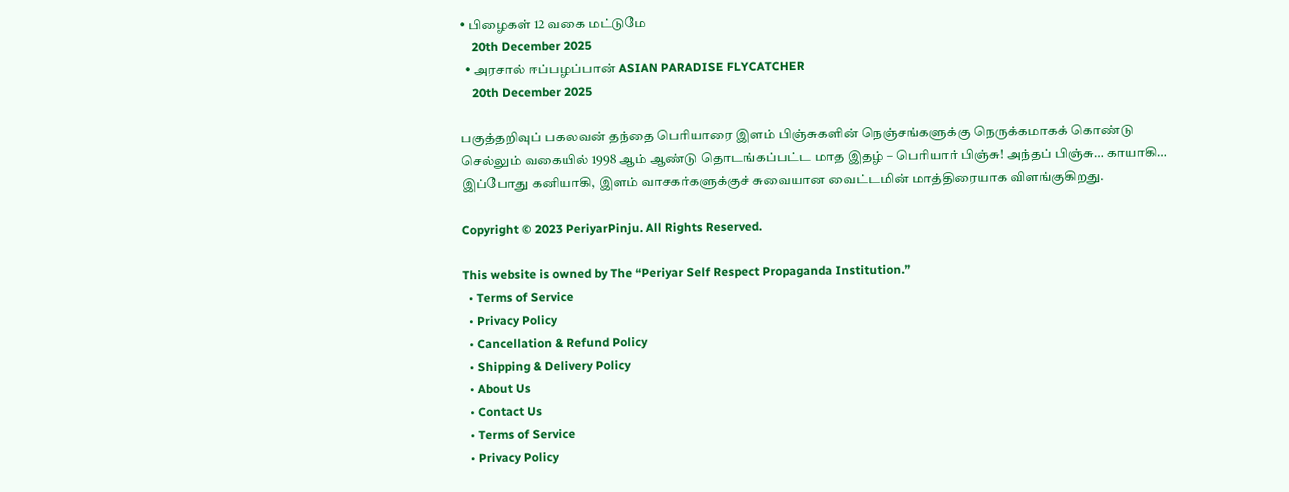• பிழைகள் 12 வகை மட்டுமே
    20th December 2025
  • அரசால் ஈப்பழப்பான் ASIAN PARADISE FLYCATCHER
    20th December 2025

பகுத்தறிவுப் பகலவன் தந்தை பெரியாரை இளம் பிஞ்சுகளின் நெஞ்சங்களுக்கு நெருக்கமாகக் கொண்டு செல்லும் வகையில் 1998 ஆம் ஆண்டு தொடங்கப்பட்ட மாத இதழ் – பெரியார் பிஞ்சு! அந்தப் பிஞ்சு… காயாகி… இப்போது கனியாகி, இளம் வாசகர்களுக்குச் சுவையான வைட்டமின் மாத்திரையாக விளங்குகிறது.

Copyright © 2023 PeriyarPinju. All Rights Reserved.

This website is owned by The “Periyar Self Respect Propaganda Institution.”
  • Terms of Service
  • Privacy Policy
  • Cancellation & Refund Policy
  • Shipping & Delivery Policy
  • About Us
  • Contact Us
  • Terms of Service
  • Privacy Policy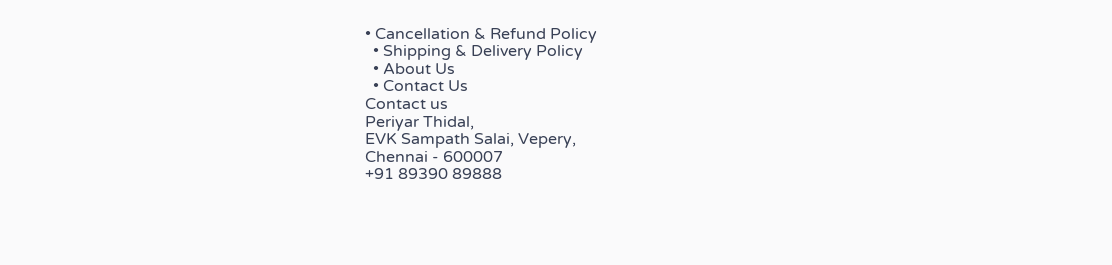• Cancellation & Refund Policy
  • Shipping & Delivery Policy
  • About Us
  • Contact Us
Contact us
Periyar Thidal,
EVK Sampath Salai, Vepery,
Chennai - 600007
+91 89390 89888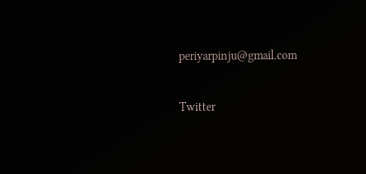periyarpinju@gmail.com

Twitter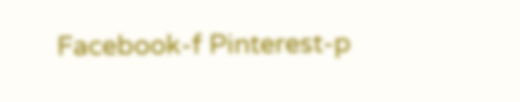Facebook-f Pinterest-p